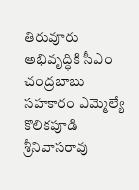తిరువూరు అభివృద్ధికి సీఎం చంద్రబాబు సహకారం ఎమ్మెల్యే కొలికపూడి శ్రీనివాసరావు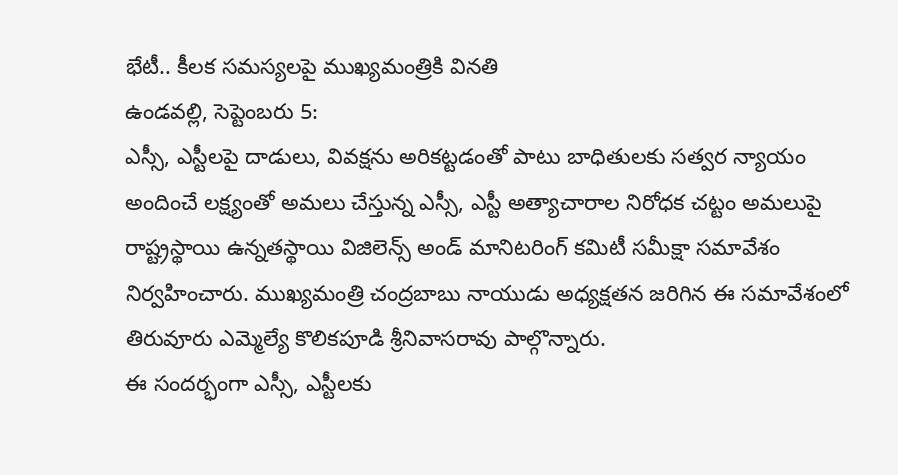భేటీ.. కీలక సమస్యలపై ముఖ్యమంత్రికి వినతి
ఉండవల్లి, సెప్టెంబరు 5:
ఎస్సీ, ఎస్టీలపై దాడులు, వివక్షను అరికట్టడంతో పాటు బాధితులకు సత్వర న్యాయం అందించే లక్ష్యంతో అమలు చేస్తున్న ఎస్సీ, ఎస్టీ అత్యాచారాల నిరోధక చట్టం అమలుపై రాష్ట్రస్థాయి ఉన్నతస్థాయి విజిలెన్స్ అండ్ మానిటరింగ్ కమిటీ సమీక్షా సమావేశం నిర్వహించారు. ముఖ్యమంత్రి చంద్రబాబు నాయుడు అధ్యక్షతన జరిగిన ఈ సమావేశంలో తిరువూరు ఎమ్మెల్యే కొలికపూడి శ్రీనివాసరావు పాల్గొన్నారు.
ఈ సందర్భంగా ఎస్సీ, ఎస్టీలకు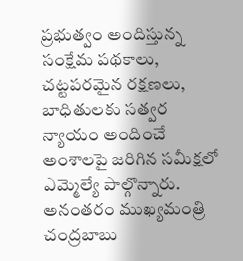ప్రభుత్వం అందిస్తున్న సంక్షేమ పథకాలు, చట్టపరమైన రక్షణలు, బాధితులకు సత్వర న్యాయం అందించే అంశాలపై జరిగిన సమీక్షలో ఎమ్మెల్యే పాల్గొన్నారు.
అనంతరం ముఖ్యమంత్రి చంద్రబాబు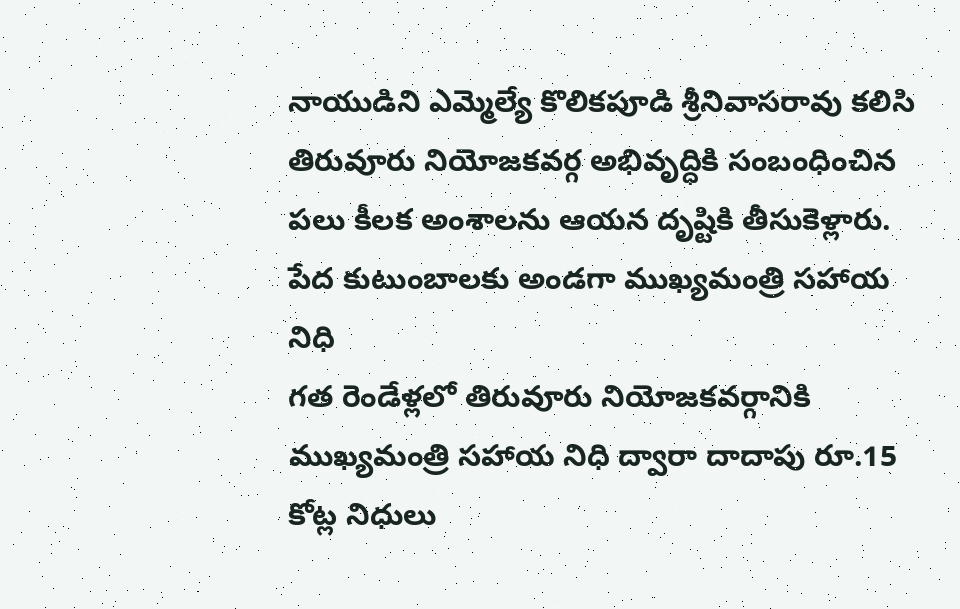నాయుడిని ఎమ్మెల్యే కొలికపూడి శ్రీనివాసరావు కలిసి తిరువూరు నియోజకవర్గ అభివృద్ధికి సంబంధించిన పలు కీలక అంశాలను ఆయన దృష్టికి తీసుకెళ్లారు.
పేద కుటుంబాలకు అండగా ముఖ్యమంత్రి సహాయ నిధి
గత రెండేళ్లలో తిరువూరు నియోజకవర్గానికి ముఖ్యమంత్రి సహాయ నిధి ద్వారా దాదాపు రూ.15 కోట్ల నిధులు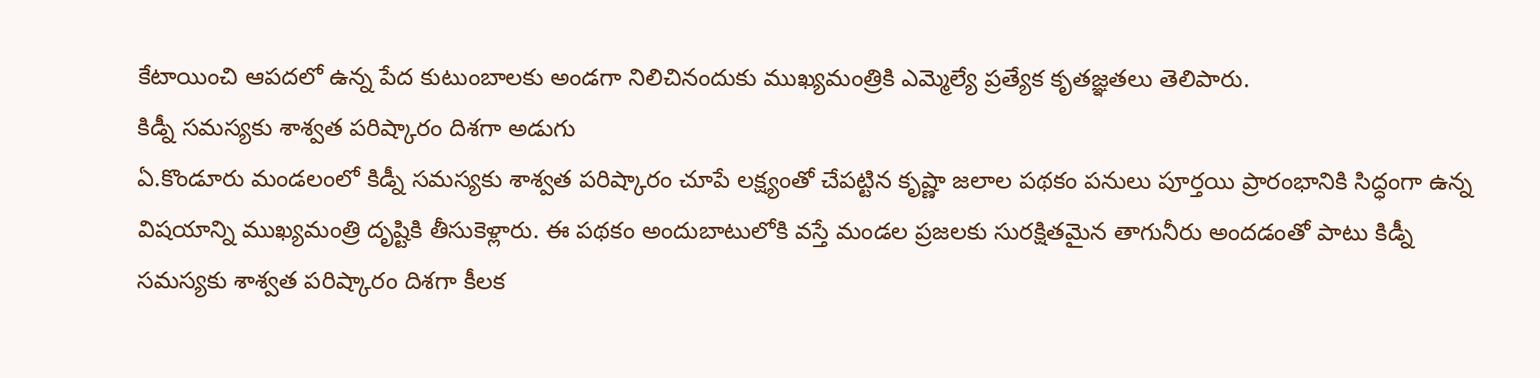కేటాయించి ఆపదలో ఉన్న పేద కుటుంబాలకు అండగా నిలిచినందుకు ముఖ్యమంత్రికి ఎమ్మెల్యే ప్రత్యేక కృతజ్ఞతలు తెలిపారు.
కిడ్నీ సమస్యకు శాశ్వత పరిష్కారం దిశగా అడుగు
ఏ.కొండూరు మండలంలో కిడ్నీ సమస్యకు శాశ్వత పరిష్కారం చూపే లక్ష్యంతో చేపట్టిన కృష్ణా జలాల పథకం పనులు పూర్తయి ప్రారంభానికి సిద్ధంగా ఉన్న విషయాన్ని ముఖ్యమంత్రి దృష్టికి తీసుకెళ్లారు. ఈ పథకం అందుబాటులోకి వస్తే మండల ప్రజలకు సురక్షితమైన తాగునీరు అందడంతో పాటు కిడ్నీ సమస్యకు శాశ్వత పరిష్కారం దిశగా కీలక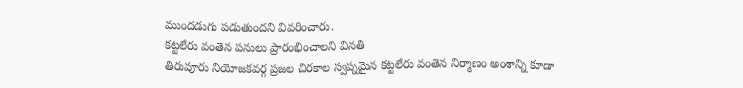ముందడుగు పడుతుందని వివరించారు.
కట్టలేరు వంతెన పనులు ప్రారంభించాలని వినతి
తిరువూరు నియోజకవర్గ ప్రజల చిరకాల స్వప్నమైన కట్టలేరు వంతెన నిర్మాణం అంశాన్ని కూడా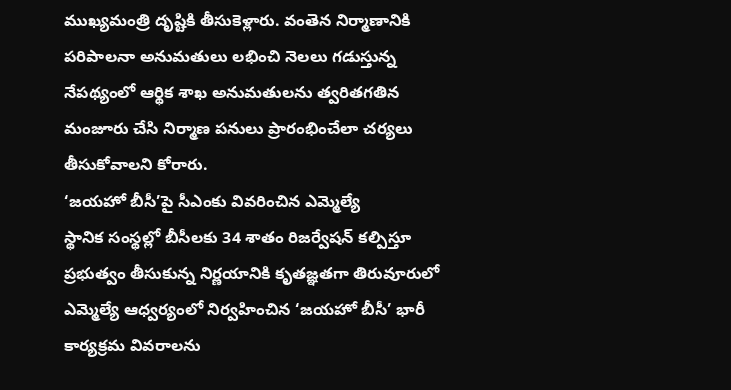ముఖ్యమంత్రి దృష్టికి తీసుకెళ్లారు. వంతెన నిర్మాణానికి పరిపాలనా అనుమతులు లభించి నెలలు గడుస్తున్న నేపథ్యంలో ఆర్థిక శాఖ అనుమతులను త్వరితగతిన మంజూరు చేసి నిర్మాణ పనులు ప్రారంభించేలా చర్యలు తీసుకోవాలని కోరారు.
‘జయహో బీసీ’పై సీఎంకు వివరించిన ఎమ్మెల్యే
స్థానిక సంస్థల్లో బీసీలకు 34 శాతం రిజర్వేషన్ కల్పిస్తూ ప్రభుత్వం తీసుకున్న నిర్ణయానికి కృతజ్ఞతగా తిరువూరులో ఎమ్మెల్యే ఆధ్వర్యంలో నిర్వహించిన ‘జయహో బీసీ’ భారీ కార్యక్రమ వివరాలను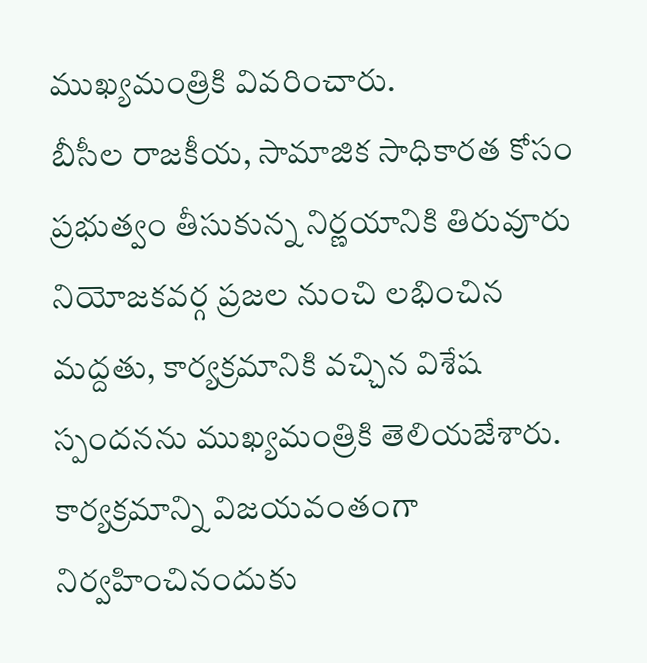ముఖ్యమంత్రికి వివరించారు.
బీసీల రాజకీయ, సామాజిక సాధికారత కోసం ప్రభుత్వం తీసుకున్న నిర్ణయానికి తిరువూరు నియోజకవర్గ ప్రజల నుంచి లభించిన మద్దతు, కార్యక్రమానికి వచ్చిన విశేష స్పందనను ముఖ్యమంత్రికి తెలియజేశారు. కార్యక్రమాన్ని విజయవంతంగా నిర్వహించినందుకు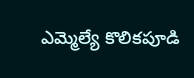ఎమ్మెల్యే కొలికపూడి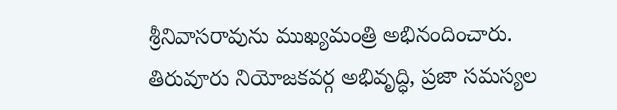శ్రీనివాసరావును ముఖ్యమంత్రి అభినందించారు.
తిరువూరు నియోజకవర్గ అభివృద్ధి, ప్రజా సమస్యల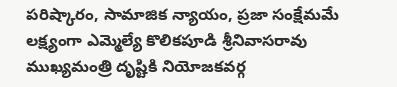పరిష్కారం, సామాజిక న్యాయం, ప్రజా సంక్షేమమే లక్ష్యంగా ఎమ్మెల్యే కొలికపూడి శ్రీనివాసరావు ముఖ్యమంత్రి దృష్టికి నియోజకవర్గ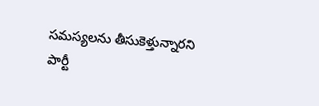సమస్యలను తీసుకెళ్తున్నారని పార్టీ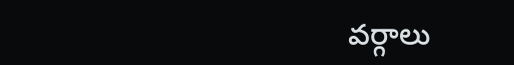వర్గాలు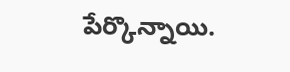పేర్కొన్నాయి.